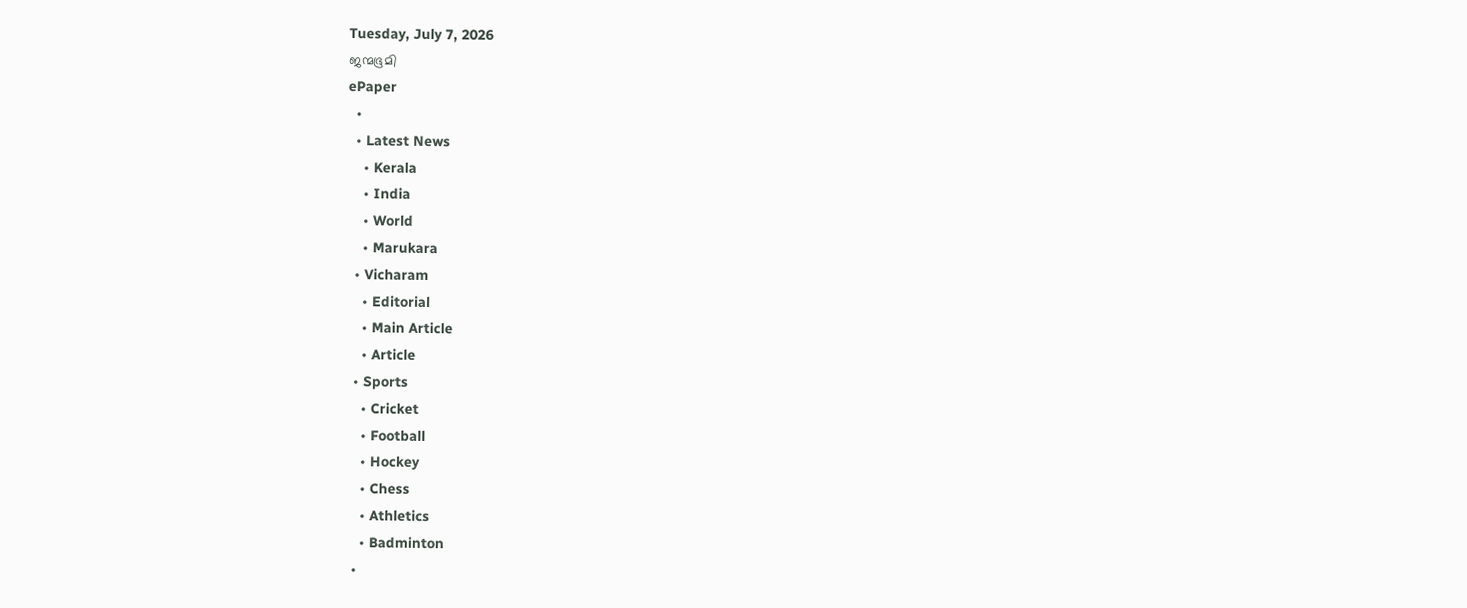Tuesday, July 7, 2026
ജന്മഭൂമി
ePaper
  •
  • Latest News
    • Kerala
    • India
    • World
    • Marukara
  • Vicharam
    • Editorial
    • Main Article
    • Article
  • Sports
    • Cricket
    • Football
    • Hockey
    • Chess
    • Athletics
    • Badminton
  •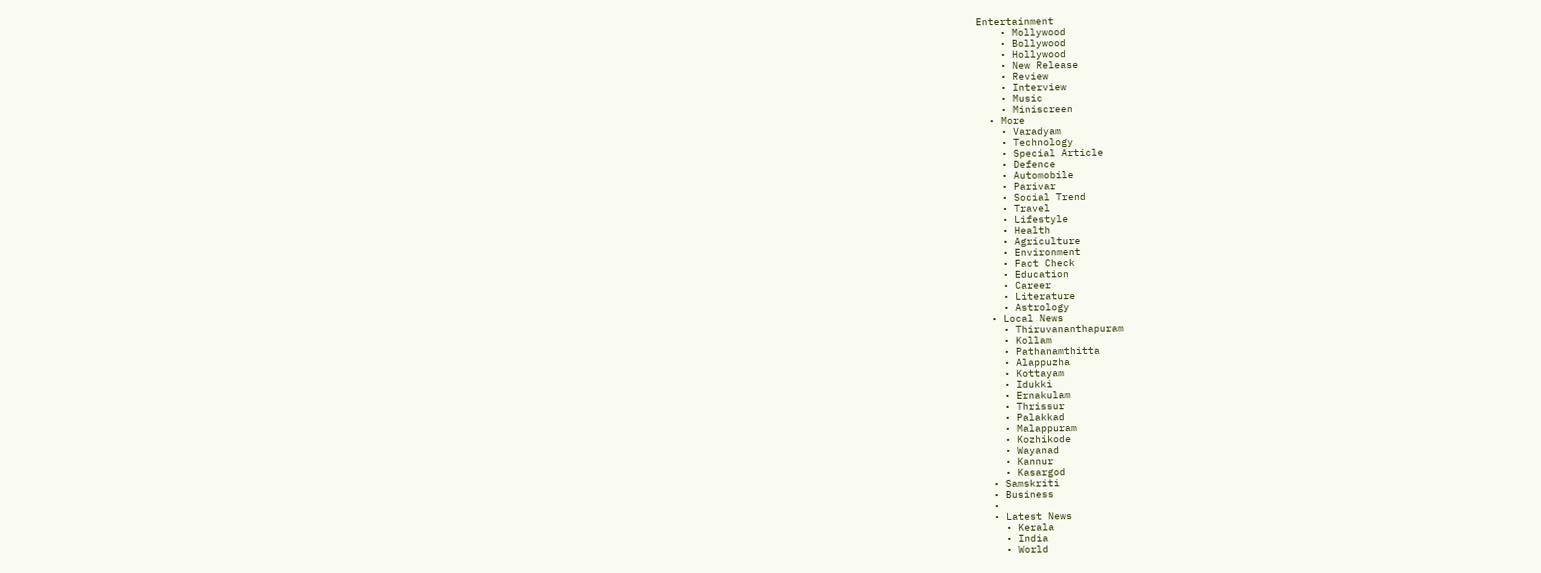Entertainment
    • Mollywood
    • Bollywood
    • Hollywood
    • New Release
    • Review
    • Interview
    • Music
    • Miniscreen
  • More
    • Varadyam
    • Technology
    • Special Article
    • Defence
    • Automobile
    • Parivar
    • Social Trend
    • Travel
    • Lifestyle
    • Health
    • Agriculture
    • Environment
    • Fact Check
    • Education
    • Career
    • Literature
    • Astrology
  • Local News
    • Thiruvananthapuram
    • Kollam
    • Pathanamthitta
    • Alappuzha
    • Kottayam
    • Idukki
    • Ernakulam
    • Thrissur
    • Palakkad
    • Malappuram
    • Kozhikode
    • Wayanad
    • Kannur
    • Kasargod
  • Samskriti
  • Business
  •
  • Latest News
    • Kerala
    • India
    • World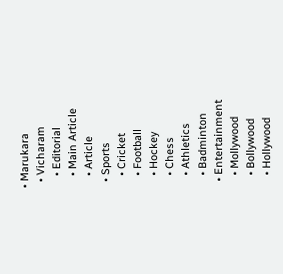• Marukara
  • Vicharam
    • Editorial
    • Main Article
    • Article
  • Sports
    • Cricket
    • Football
    • Hockey
    • Chess
    • Athletics
    • Badminton
  • Entertainment
    • Mollywood
    • Bollywood
    • Hollywood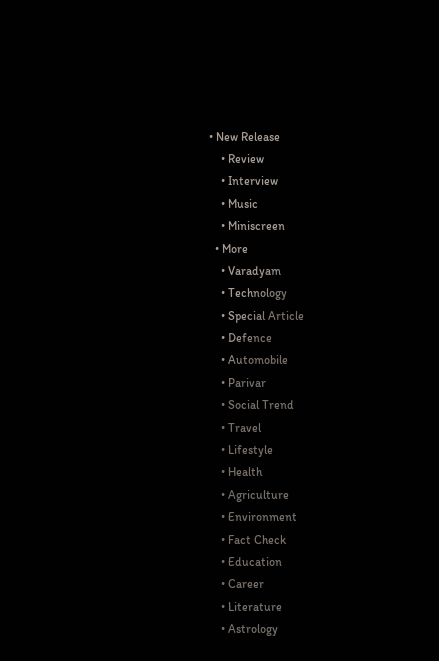• New Release
    • Review
    • Interview
    • Music
    • Miniscreen
  • More
    • Varadyam
    • Technology
    • Special Article
    • Defence
    • Automobile
    • Parivar
    • Social Trend
    • Travel
    • Lifestyle
    • Health
    • Agriculture
    • Environment
    • Fact Check
    • Education
    • Career
    • Literature
    • Astrology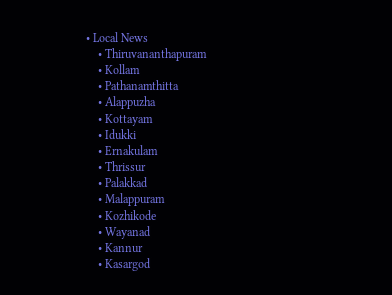• Local News
    • Thiruvananthapuram
    • Kollam
    • Pathanamthitta
    • Alappuzha
    • Kottayam
    • Idukki
    • Ernakulam
    • Thrissur
    • Palakkad
    • Malappuram
    • Kozhikode
    • Wayanad
    • Kannur
    • Kasargod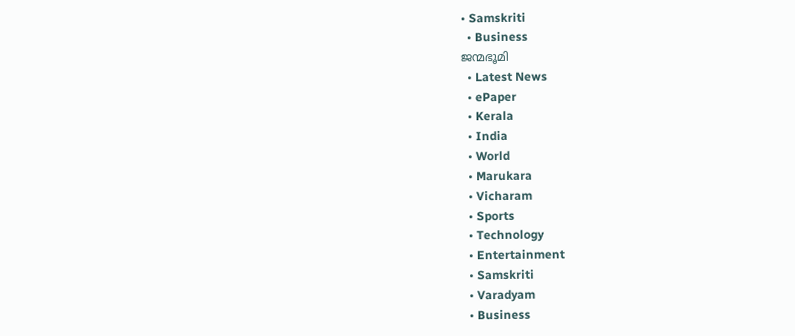• Samskriti
  • Business
ജന്മഭൂമി
  • Latest News
  • ePaper
  • Kerala
  • India
  • World
  • Marukara
  • Vicharam
  • Sports
  • Technology
  • Entertainment
  • Samskriti
  • Varadyam
  • Business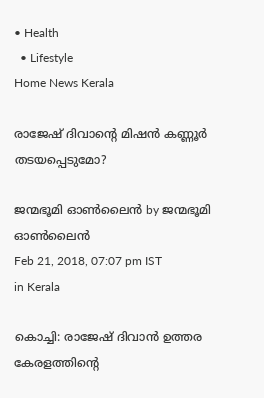• Health
  • Lifestyle
Home News Kerala

രാജേഷ് ദിവാന്റെ മിഷന്‍ കണ്ണൂര്‍ തടയപ്പെടുമോ?

ജന്മഭൂമി ഓണ്‍ലൈന്‍ by ജന്മഭൂമി ഓണ്‍ലൈന്‍
Feb 21, 2018, 07:07 pm IST
in Kerala

കൊച്ചി: രാജേഷ് ദിവാന്‍ ഉത്തര കേരളത്തിന്റെ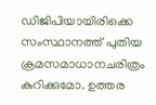ഡിജിപിയായിരിക്കെ സംസ്ഥാനത്ത് പുതിയ ക്രമസമാധാനചരിത്രം കുറിക്കുമോ. ഉത്തര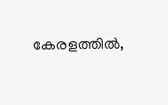കേരളത്തില്‍,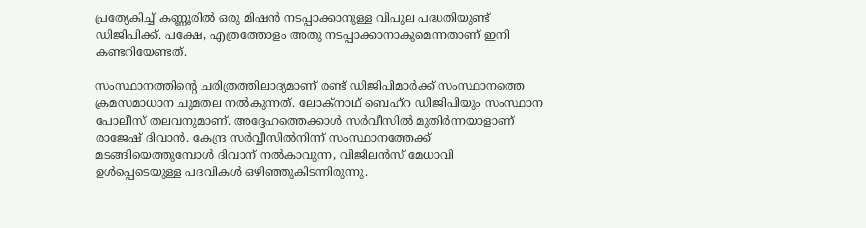പ്രത്യേകിച്ച് കണ്ണൂരില്‍ ഒരു മിഷന്‍ നടപ്പാക്കാനുള്ള വിപുല പദ്ധതിയുണ്ട് ഡിജിപിക്ക്. പക്ഷേ, എത്രത്തോളം അതു നടപ്പാക്കാനാകുമെന്നതാണ് ഇനി കണ്ടറിയേണ്ടത്.

സംസ്ഥാനത്തിന്റെ ചരിത്രത്തിലാദ്യമാണ് രണ്ട് ഡിജിപിമാര്‍ക്ക് സംസ്ഥാനത്തെ ക്രമസമാധാന ചുമതല നല്‍കുന്നത്. ലോക്‌നാഥ് ബെഹ്‌റ ഡിജിപിയും സംസ്ഥാന പോലീസ് തലവനുമാണ്. അദ്ദേഹത്തെക്കാള്‍ സര്‍വീസില്‍ മുതിര്‍ന്നയാളാണ് രാജേഷ് ദിവാന്‍. കേന്ദ്ര സര്‍വ്വീസില്‍നിന്ന് സംസ്ഥാനത്തേക്ക് മടങ്ങിയെത്തുമ്പോള്‍ ദിവാന് നല്‍കാവുന്ന, വിജിലന്‍സ് മേധാവി ഉള്‍പ്പെടെയുള്ള പദവികള്‍ ഒഴിഞ്ഞുകിടന്നിരുന്നു.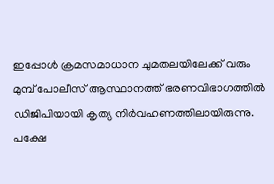ഇപ്പോള്‍ ക്രമസമാധാന ചുമതലയിലേക്ക് വരും മുമ്പ് പോലീസ് ആസ്ഥാനത്ത് ഭരണവിഭാഗത്തില്‍ ഡിജിപിയായി കൃത്യ നിര്‍വഹണത്തിലായിരുന്നു. പക്ഷേ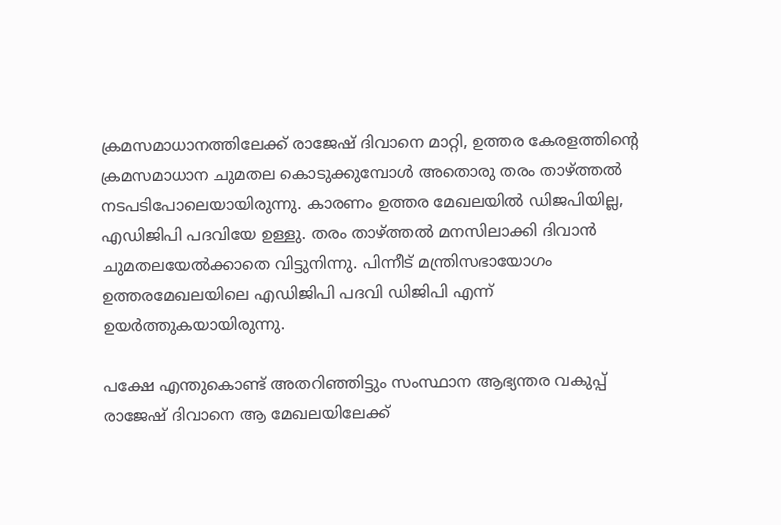ക്രമസമാധാനത്തിലേക്ക് രാജേഷ് ദിവാനെ മാറ്റി, ഉത്തര കേരളത്തിന്റെ ക്രമസമാധാന ചുമതല കൊടുക്കുമ്പോള്‍ അതൊരു തരം താഴ്‌ത്തല്‍ നടപടിപോലെയായിരുന്നു. കാരണം ഉത്തര മേഖലയില്‍ ഡിജപിയില്ല, എഡിജിപി പദവിയേ ഉള്ളു. തരം താഴ്‌ത്തല്‍ മനസിലാക്കി ദിവാന്‍ ചുമതലയേല്‍ക്കാതെ വിട്ടുനിന്നു. പിന്നീട് മന്ത്രിസഭായോഗം ഉത്തരമേഖലയിലെ എഡിജിപി പദവി ഡിജിപി എന്ന് ഉയര്‍ത്തുകയായിരുന്നു.

പക്ഷേ എന്തുകൊണ്ട് അതറിഞ്ഞിട്ടും സംസ്ഥാന ആഭ്യന്തര വകുപ്പ് രാജേഷ് ദിവാനെ ആ മേഖലയിലേക്ക്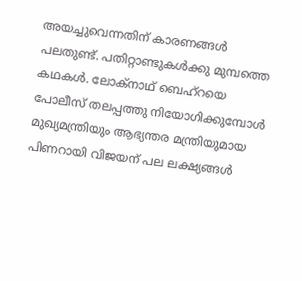അയച്ചുവെന്നതിന് കാരണങ്ങള്‍ പലതുണ്ട്. പതിറ്റാണ്ടുകള്‍ക്കു മുമ്പത്തെ കഥകള്‍. ലോക്‌നാഥ് ബെഹ്‌റയെ പോലീസ് തലപ്പത്തു നിയോഗിക്കുമ്പോള്‍ മുഖ്യമന്ത്രിയും ആഭ്യന്തര മന്ത്രിയുമായ പിണറായി വിജയന് പല ലക്ഷ്യങ്ങള്‍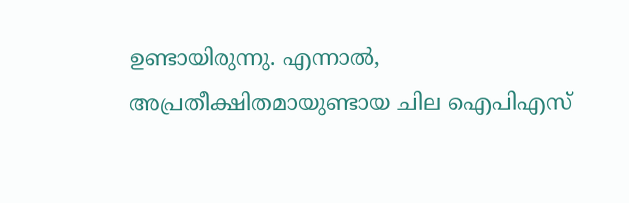ഉണ്ടായിരുന്നു. എന്നാല്‍, അപ്രതീക്ഷിതമായുണ്ടായ ചില ഐപിഎസ്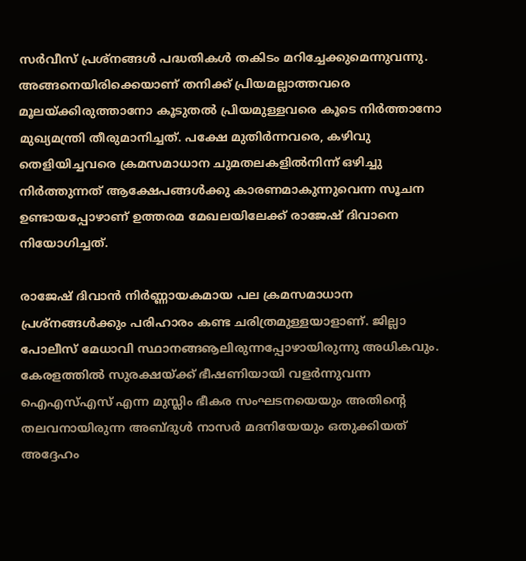സര്‍വീസ് പ്രശ്‌നങ്ങള്‍ പദ്ധതികള്‍ തകിടം മറിച്ചേക്കുമെന്നുവന്നു. അങ്ങനെയിരിക്കെയാണ് തനിക്ക് പ്രിയമല്ലാത്തവരെ മൂലയ്‌ക്കിരുത്താനോ കൂടുതല്‍ പ്രിയമുള്ളവരെ കൂടെ നിര്‍ത്താനോ മുഖ്യമന്ത്രി തീരുമാനിച്ചത്. പക്ഷേ മുതിര്‍ന്നവരെ, കഴിവു തെളിയിച്ചവരെ ക്രമസമാധാന ചുമതലകളില്‍നിന്ന് ഒഴിച്ചു നിര്‍ത്തുന്നത് ആക്ഷേപങ്ങള്‍ക്കു കാരണമാകുന്നുവെന്ന സൂചന ഉണ്ടായപ്പോഴാണ് ഉത്തരമ മേഖലയിലേക്ക് രാജേഷ് ദിവാനെ നിയോഗിച്ചത്.

രാജേഷ് ദിവാന്‍ നിര്‍ണ്ണായകമായ പല ക്രമസമാധാന പ്രശ്‌നങ്ങള്‍ക്കും പരിഹാരം കണ്ട ചരിത്രമുള്ളയാളാണ്. ജില്ലാ പോലീസ് മേധാവി സ്ഥാനങ്ങൡലിരുന്നപ്പോഴായിരുന്നു അധികവും. കേരളത്തില്‍ സുരക്ഷയ്‌ക്ക് ഭീഷണിയായി വളര്‍ന്നുവന്ന ഐഎസ്എസ് എന്ന മുസ്ലിം ഭീകര സംഘടനയെയും അതിന്റെ തലവനായിരുന്ന അബ്ദുള്‍ നാസര്‍ മദനിയേയും ഒതുക്കിയത് അദ്ദേഹം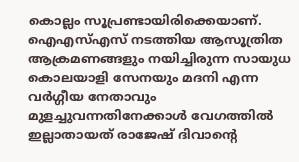കൊല്ലം സൂപ്രണ്ടായിരിക്കെയാണ്. ഐഎസ്എസ് നടത്തിയ ആസൂത്രിത ആക്രമണങ്ങളും നയിച്ചിരുന്ന സായുധ കൊലയാളി സേനയും മദനി എന്ന വര്‍ഗ്ഗീയ നേതാവും മുളച്ചുവന്നതിനേക്കാള്‍ വേഗത്തില്‍ ഇല്ലാതായത് രാജേഷ് ദിവാന്റെ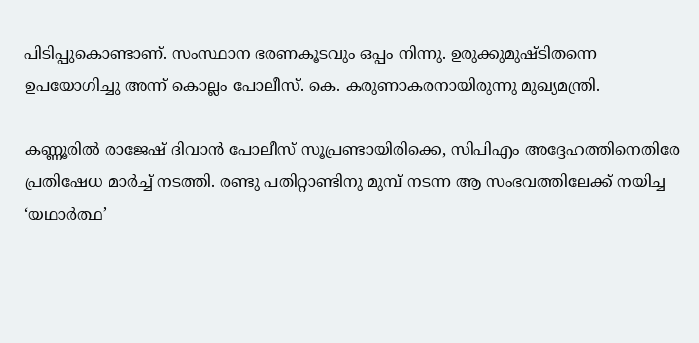പിടിപ്പുകൊണ്ടാണ്. സംസ്ഥാന ഭരണകൂടവും ഒപ്പം നിന്നു. ഉരുക്കുമുഷ്ടിതന്നെ ഉപയോഗിച്ചു അന്ന് കൊല്ലം പോലീസ്. കെ. കരുണാകരനായിരുന്നു മുഖ്യമന്ത്രി.

കണ്ണൂരില്‍ രാജേഷ് ദിവാന്‍ പോലീസ് സൂപ്രണ്ടായിരിക്കെ, സിപിഎം അദ്ദേഹത്തിനെതിരേ പ്രതിഷേധ മാര്‍ച്ച് നടത്തി. രണ്ടു പതിറ്റാണ്ടിനു മുമ്പ് നടന്ന ആ സംഭവത്തിലേക്ക് നയിച്ച ‘യഥാര്‍ത്ഥ’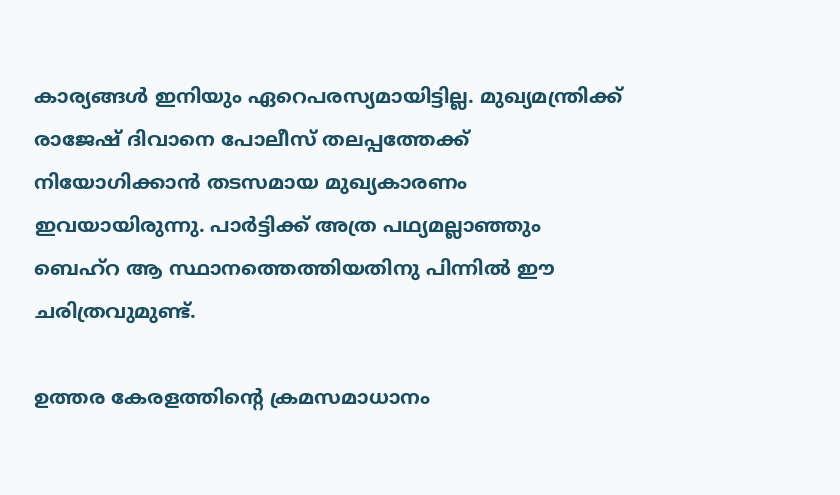കാര്യങ്ങള്‍ ഇനിയും ഏറെപരസ്യമായിട്ടില്ല. മുഖ്യമന്ത്രിക്ക് രാജേഷ് ദിവാനെ പോലീസ് തലപ്പത്തേക്ക് നിയോഗിക്കാന്‍ തടസമായ മുഖ്യകാരണം ഇവയായിരുന്നു. പാര്‍ട്ടിക്ക് അത്ര പഥ്യമല്ലാഞ്ഞും ബെഹ്‌റ ആ സ്ഥാനത്തെത്തിയതിനു പിന്നില്‍ ഈ ചരിത്രവുമുണ്ട്.

ഉത്തര കേരളത്തിന്റെ ക്രമസമാധാനം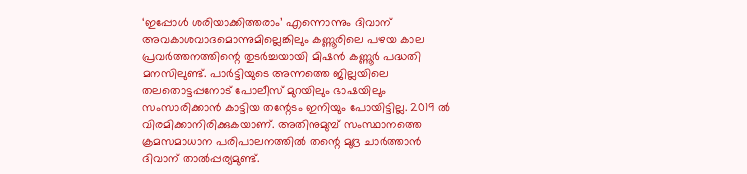‘ഇപ്പോള്‍ ശരിയാക്കിത്തരാം’ എന്നൊന്നും ദിവാന് അവകാശവാദമൊന്നുമില്ലെങ്കിലും കണ്ണൂരിലെ പഴയ കാല പ്രവര്‍ത്തനത്തിന്റെ തുടര്‍ച്ചയായി മിഷന്‍ കണ്ണൂര്‍ പദ്ധതി മനസിലുണ്ട്. പാര്‍ട്ടിയുടെ അന്നത്തെ ജില്ലയിലെ തലതൊട്ടപ്പനോട് പോലീസ് മുറയിലും ഭാഷയിലും സംസാരിക്കാന്‍ കാട്ടിയ തന്റേടം ഇനിയും പോയിട്ടില്ല. 2019 ല്‍ വിരമിക്കാനിരിക്കുകയാണ്. അതിനുമുമ്പ് സംസ്ഥാനത്തെ ക്രമസമാധാന പരിപാലനത്തില്‍ തന്റെ മുദ്ര ചാര്‍ത്താന്‍ ദിവാന് താല്‍പ്പര്യമുണ്ട്.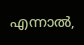എന്നാല്‍,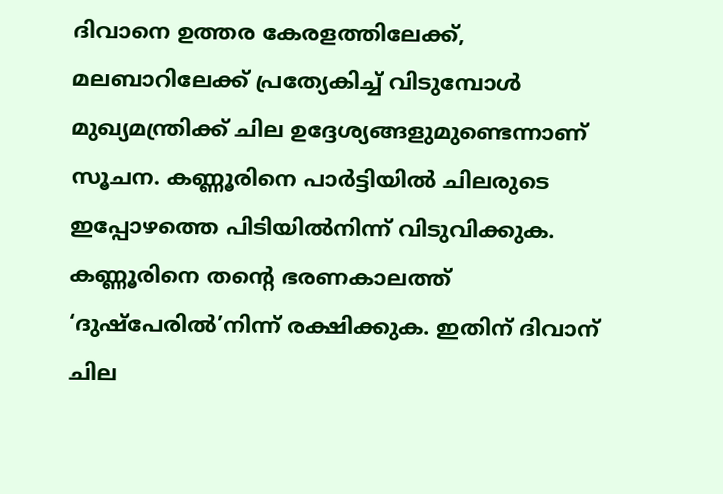ദിവാനെ ഉത്തര കേരളത്തിലേക്ക്, മലബാറിലേക്ക് പ്രത്യേകിച്ച് വിടുമ്പോള്‍ മുഖ്യമന്ത്രിക്ക് ചില ഉദ്ദേശ്യങ്ങളുമുണ്ടെന്നാണ് സൂചന. കണ്ണൂരിനെ പാര്‍ട്ടിയില്‍ ചിലരുടെ ഇപ്പോഴത്തെ പിടിയില്‍നിന്ന് വിടുവിക്കുക. കണ്ണൂരിനെ തന്റെ ഭരണകാലത്ത് ‘ദുഷ്‌പേരില്‍’നിന്ന് രക്ഷിക്കുക. ഇതിന് ദിവാന് ചില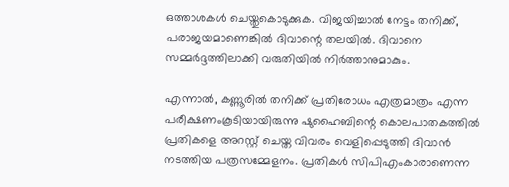ഒത്താശകള്‍ ചെയ്തുകൊടുക്കുക. വിജയിച്ചാല്‍ നേട്ടം തനിക്ക്, പരാജയമാണെങ്കില്‍ ദിവാന്റെ തലയില്‍. ദിവാനെ സമ്മര്‍ദ്ദത്തിലാക്കി വരുതിയില്‍ നിര്‍ത്താനുമാകും.

എന്നാല്‍, കണ്ണൂരില്‍ തനിക്ക് പ്രതിരോധം എത്രമാത്രം എന്ന പരീക്ഷണംകൂടിയായിരുന്നു ഷുഹൈബിന്റെ കൊലപാതകത്തില്‍ പ്രതികളെ അറസ്റ്റ് ചെയ്ത വിവരം വെളിപ്പെടുത്തി ദിവാന്‍ നടത്തിയ പത്രസമ്മേളനം. പ്രതികള്‍ സിപിഎംകാരാണെന്ന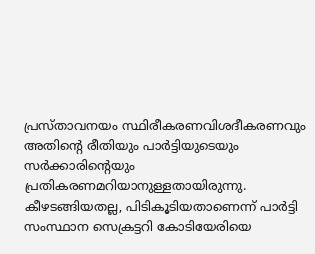പ്രസ്താവനയം സ്ഥിരീകരണവിശദീകരണവും അതിന്റെ രീതിയും പാര്‍ട്ടിയുടെയും സര്‍ക്കാരിന്റെയും പ്രതികരണമറിയാനുള്ളതായിരുന്നു. കീഴടങ്ങിയതല്ല, പിടികൂടിയതാണെന്ന് പാര്‍ട്ടി സംസ്ഥാന സെക്രട്ടറി കോടിയേരിയെ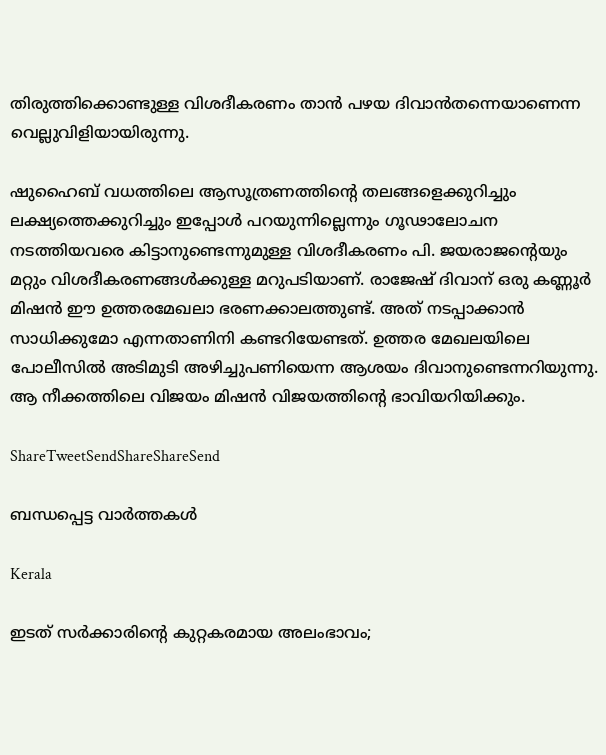തിരുത്തിക്കൊണ്ടുള്ള വിശദീകരണം താന്‍ പഴയ ദിവാന്‍തന്നെയാണെന്ന വെല്ലുവിളിയായിരുന്നു.

ഷുഹൈബ് വധത്തിലെ ആസൂത്രണത്തിന്റെ തലങ്ങളെക്കുറിച്ചും ലക്ഷ്യത്തെക്കുറിച്ചും ഇപ്പോള്‍ പറയുന്നില്ലെന്നും ഗൂഢാലോചന നടത്തിയവരെ കിട്ടാനുണ്ടെന്നുമുള്ള വിശദീകരണം പി. ജയരാജന്റെയും മറ്റും വിശദീകരണങ്ങള്‍ക്കുള്ള മറുപടിയാണ്. രാജേഷ് ദിവാന് ഒരു കണ്ണൂര്‍ മിഷന്‍ ഈ ഉത്തരമേഖലാ ഭരണക്കാലത്തുണ്ട്. അത് നടപ്പാക്കാന്‍ സാധിക്കുമോ എന്നതാണിനി കണ്ടറിയേണ്ടത്. ഉത്തര മേഖലയിലെ പോലീസില്‍ അടിമുടി അഴിച്ചുപണിയെന്ന ആശയം ദിവാനുണ്ടെന്നറിയുന്നു. ആ നീക്കത്തിലെ വിജയം മിഷന്‍ വിജയത്തിന്റെ ഭാവിയറിയിക്കും.

ShareTweetSendShareShareSend

ബന്ധപ്പെട്ട വാര്‍ത്തകള്‍

Kerala

ഇടത് സര്‍ക്കാരിന്റെ കുറ്റകരമായ അലംഭാവം;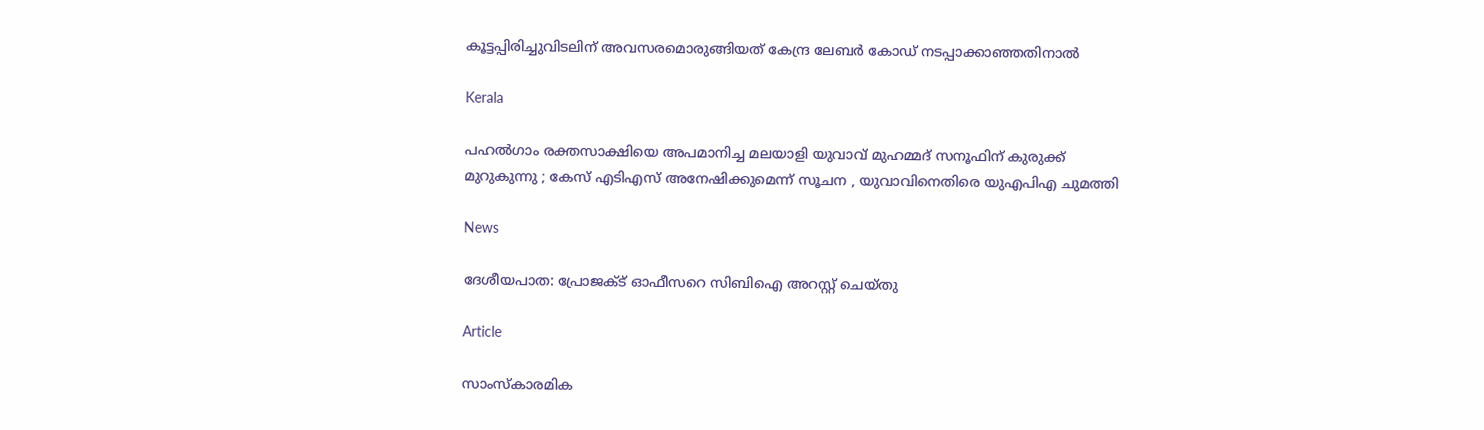കൂട്ടപ്പിരിച്ചുവിടലിന് അവസരമൊരുങ്ങിയത് കേന്ദ്ര ലേബര്‍ കോഡ് നടപ്പാക്കാഞ്ഞതിനാല്‍

Kerala

പഹൽഗാം രക്തസാക്ഷിയെ അപമാനിച്ച മലയാളി യുവാവ് മുഹമ്മദ് സനൂഫിന് കുരുക്ക് മുറുകുന്നു ; കേസ് എടിഎസ് അനേഷിക്കുമെന്ന് സൂചന , യുവാവിനെതിരെ യുഎപിഎ ചുമത്തി

News

ദേശീയപാത: പ്രോജക്ട് ഓഫീസറെ സിബിഐ അറസ്റ്റ് ചെയ്തു

Article

സാംസ്‌കാരമിക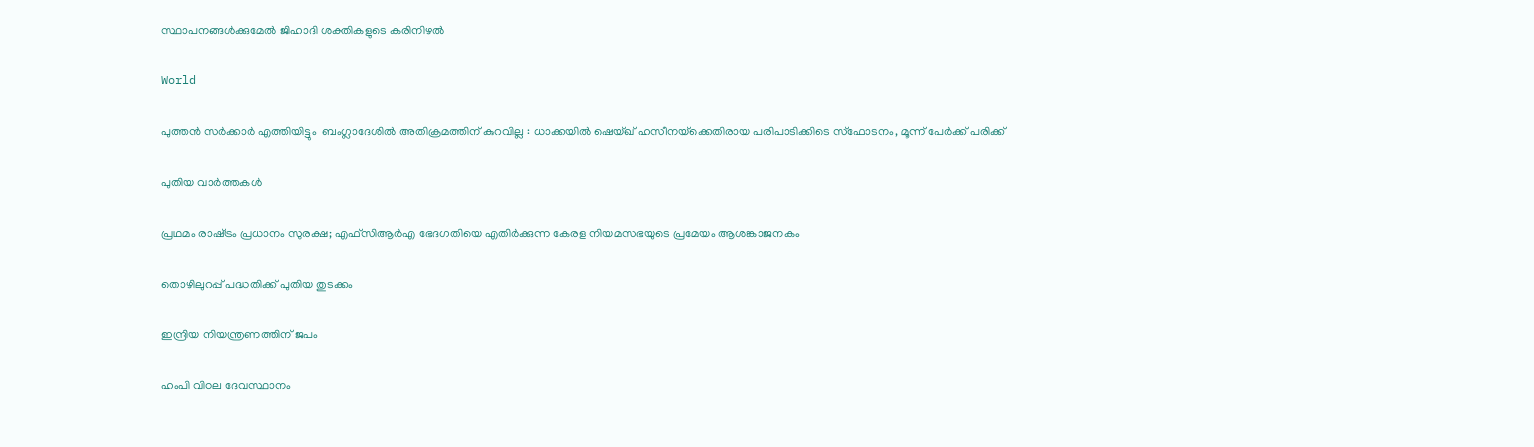സ്ഥാപനങ്ങള്‍ക്കുമേല്‍ ജിഹാദി ശക്തികളുടെ കരിനിഴല്‍

World

പുത്തൻ സർക്കാർ എത്തിയിട്ടും  ബംഗ്ലാദേശിൽ അതിക്രമത്തിന് കുറവില്ല : ധാക്കയിൽ ഷെയ്ഖ് ഹസീനയ്‌ക്കെതിരായ പരിപാടിക്കിടെ സ്‌ഫോടനം, മൂന്ന് പേർക്ക് പരിക്ക്

പുതിയ വാര്‍ത്തകള്‍

പ്രഥമം രാഷ്‌ട്രം പ്രധാനം സുരക്ഷ; എഫ്‌സിആര്‍എ ഭേദഗതിയെ എതിര്‍ക്കുന്ന കേരള നിയമസഭയുടെ പ്രമേയം ആശങ്കാജനകം

തൊഴിലുറപ്പ് പദ്ധതിക്ക് പുതിയ തുടക്കം

ഇന്ദ്രിയ നിയന്ത്രണത്തിന് ജപം

ഹംപി വിഠല ദേവസ്ഥാനം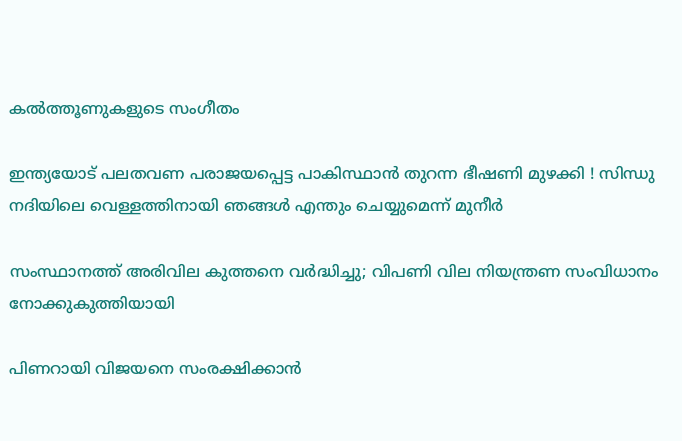കല്‍ത്തൂണുകളുടെ സംഗീതം

ഇന്ത്യയോട് പലതവണ പരാജയപ്പെട്ട പാകിസ്ഥാൻ തുറന്ന ഭീഷണി മുഴക്കി ! സിന്ധു നദിയിലെ വെള്ളത്തിനായി ഞങ്ങൾ എന്തും ചെയ്യുമെന്ന് മുനീർ

സംസ്ഥാനത്ത് അരിവില കുത്തനെ വര്‍ദ്ധിച്ചു; വിപണി വില നിയന്ത്രണ സംവിധാനം നോക്കുകുത്തിയായി

പിണറായി വിജയനെ സംരക്ഷിക്കാന്‍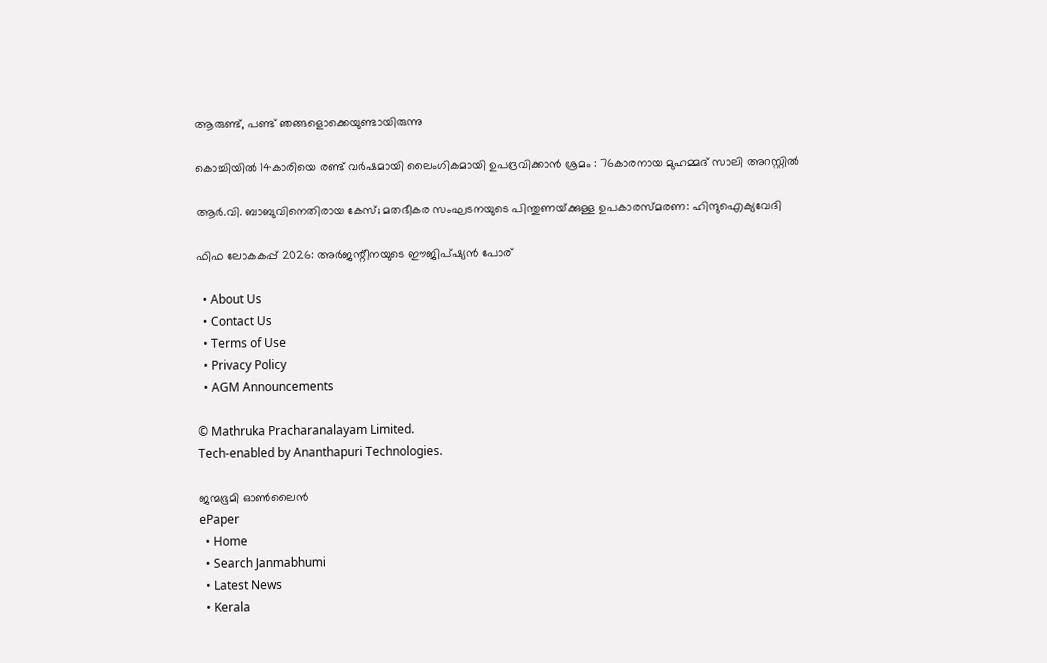ആരുണ്ട്, പണ്ട് ഞങ്ങളൊക്കെയുണ്ടായിരുന്നു

കൊച്ചിയിൽ 14കാരിയെ രണ്ട് വർഷമായി ലൈംഗികമായി ഉപദ്രവിക്കാൻ ശ്രമം : 76കാരനായ മുഹമ്മദ് സാലി അറസ്റ്റിൽ

ആര്‍.വി. ബാബുവിനെതിരായ കേസ്; മതഭീകര സംഘടനയുടെ പിന്തുണയ്‌ക്കുള്ള ഉപകാരസ്മരണ: ഹിന്ദുഐക്യവേദി

ഫിഫ ലോകകപ്പ് 2026: അര്‍ജന്റീനയുടെ ഈജിപ്ഷ്യന്‍ പോര്

  • About Us
  • Contact Us
  • Terms of Use
  • Privacy Policy
  • AGM Announcements

© Mathruka Pracharanalayam Limited.
Tech-enabled by Ananthapuri Technologies.

ജന്മഭൂമി ഓണ്‍ലൈന്‍
ePaper
  • Home
  • Search Janmabhumi
  • Latest News
  • Kerala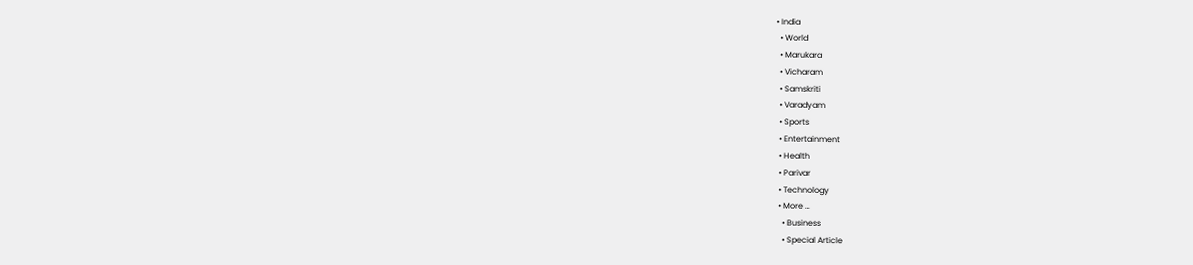• India
  • World
  • Marukara
  • Vicharam
  • Samskriti
  • Varadyam
  • Sports
  • Entertainment
  • Health
  • Parivar
  • Technology
  • More …
    • Business
    • Special Article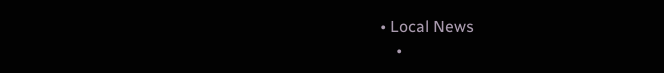• Local News
    •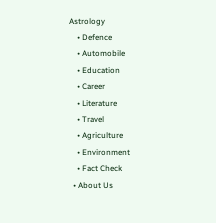Astrology
    • Defence
    • Automobile
    • Education
    • Career
    • Literature
    • Travel
    • Agriculture
    • Environment
    • Fact Check
  • About Us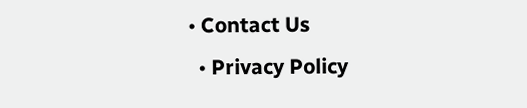• Contact Us
  • Privacy Policy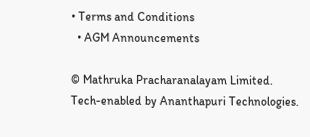• Terms and Conditions
  • AGM Announcements

© Mathruka Pracharanalayam Limited.
Tech-enabled by Ananthapuri Technologies.